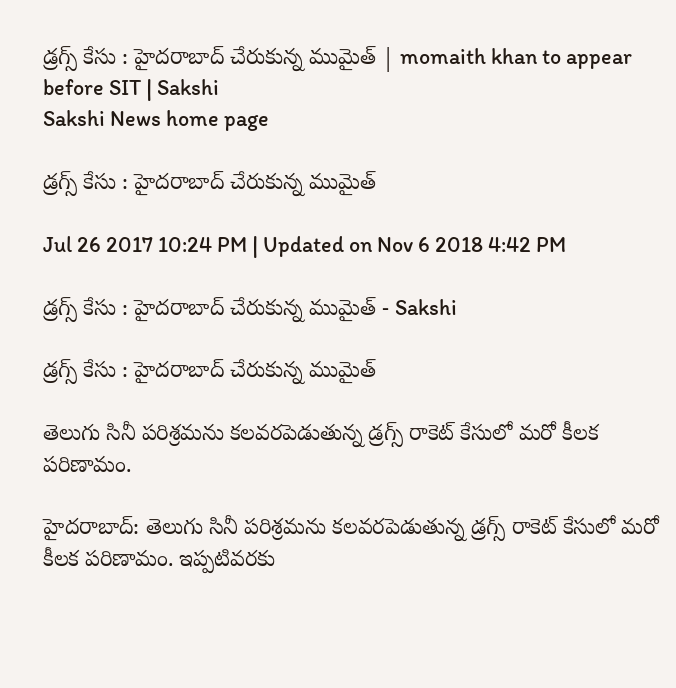డ్రగ్స్‌ కేసు : హైదరాబాద్‌ చేరుకున్న ముమైత్‌ | momaith khan to appear before SIT | Sakshi
Sakshi News home page

డ్రగ్స్‌ కేసు : హైదరాబాద్‌ చేరుకున్న ముమైత్‌

Jul 26 2017 10:24 PM | Updated on Nov 6 2018 4:42 PM

డ్రగ్స్‌ కేసు : హైదరాబాద్‌ చేరుకున్న ముమైత్‌ - Sakshi

డ్రగ్స్‌ కేసు : హైదరాబాద్‌ చేరుకున్న ముమైత్‌

తెలుగు సినీ పరిశ్రమను కలవరపెడుతున్న డ్రగ్స్‌ రాకెట్‌ కేసులో మరో కీలక పరిణామం.

హైదరాబాద్‌: తెలుగు సినీ పరిశ్రమను కలవరపెడుతున్న డ్రగ్స్‌ రాకెట్‌ కేసులో మరో కీలక పరిణామం. ఇప్పటివరకు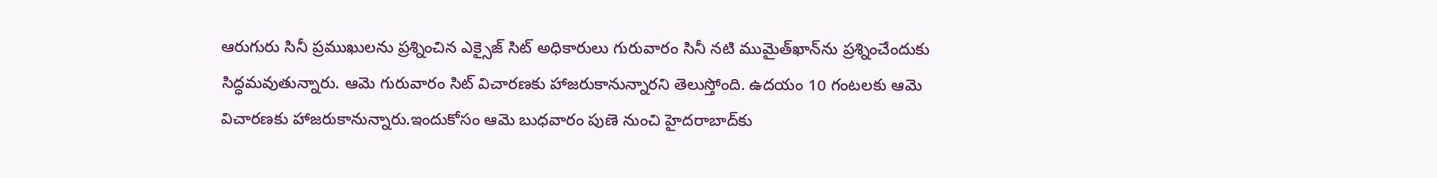ఆరుగురు సినీ ప్రముఖులను ప్రశ్నించిన ఎక్సైజ్‌ సిట్‌ అధికారులు గురువారం సినీ నటి ముమైత్‌ఖాన్‌ను ప్రశ్నించేందుకు సిద్ధమవుతున్నారు. ఆమె గురువారం సిట్‌ విచారణకు హాజరుకానున్నారని తెలుస్తోంది. ఉదయం 10 గంటలకు ఆమె విచారణకు హాజరుకానున్నారు.ఇందుకోసం ఆమె బుధవారం పుణె నుంచి హైదరాబాద్‌కు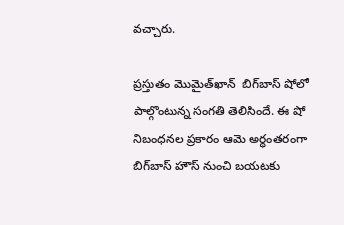వచ్చారు.

ప్రస్తుతం మొమైత్‌ఖాన్‌  బిగ్‌బాస్‌ షోలో పాల్గొంటున్న సంగతి తెలిసిందే. ఈ షో నిబంధనల ప్రకారం ఆమె అర్ధంతరంగా బిగ్‌బాస్‌ హౌస్‌ నుంచి బయటకు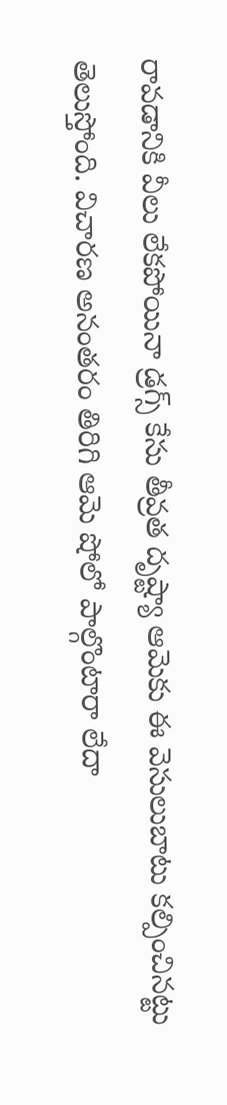రావడానికి వీలు లేకపోయినా డ్రగ్స్‌ కేసు తీవ్రత దృష్ట్యా ఆమెకు ఈ వెసులుబాటు కల్పించినట్టు తెలుస్తోంది. విచారణ అనంతరం తిరిగి ఆమె షోలో పాల్గొంటారా లేదా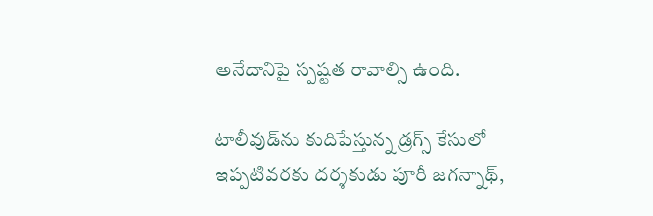అనేదానిపై స్పష్టత రావాల్సి ఉంది.

టాలీవుడ్‌ను కుదిపేస్తున్న డ్రగ్స్‌ కేసులో ఇప్పటివరకు దర్శకుడు పూరీ జగన్నాథ్‌,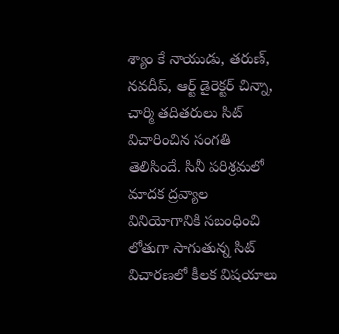శ్యాం కే నాయుడు, తరుణ్‌, నవదీప్‌, ఆర్ట్‌ డైరెక్టర్‌ చిన్నా, చార్మి తదితరులు సిట్‌ విచారించిన సంగతి తెలిసిందే. సినీ పరిశ్రమలో మాదక ద్రవ్యాల వినియోగానికి సబంధించి లోతుగా సాగుతున్న సిట్‌ విచారణలో కీలక విషయాలు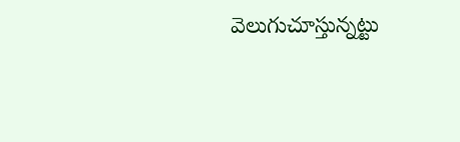వెలుగుచూస్తున్నట్టు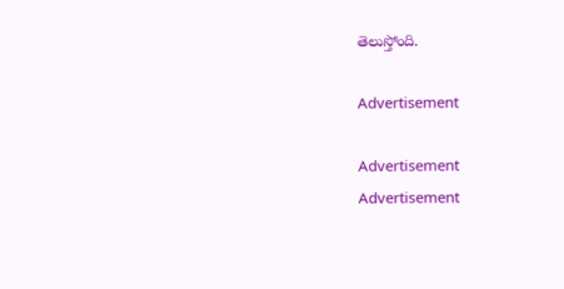తెలుస్తోంది.

Advertisement

Advertisement
Advertisement